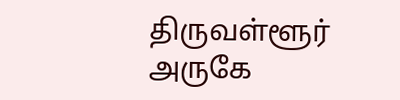திருவள்ளூர் அருகே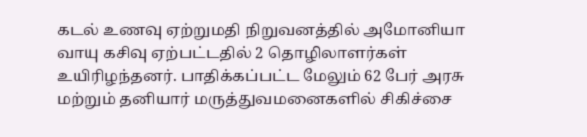கடல் உணவு ஏற்றுமதி நிறுவனத்தில் அமோனியா வாயு கசிவு ஏற்பட்டதில் 2 தொழிலாளர்கள் உயிரிழந்தனர். பாதிக்கப்பட்ட மேலும் 62 பேர் அரசு மற்றும் தனியார் மருத்துவமனைகளில் சிகிச்சை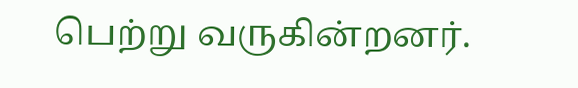பெற்று வருகின்றனர்.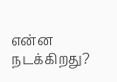என்ன நடக்கிறது?